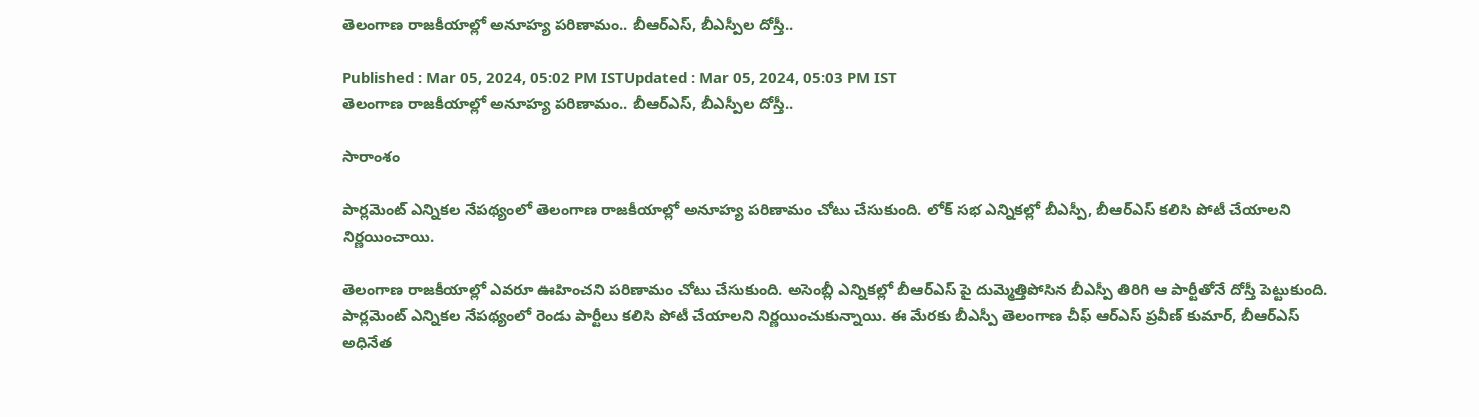తెలంగాణ రాజకీయాల్లో అనూహ్య పరిణామం.. బీఆర్ఎస్, బీఎస్పీల దోస్తీ..

Published : Mar 05, 2024, 05:02 PM ISTUpdated : Mar 05, 2024, 05:03 PM IST
తెలంగాణ రాజకీయాల్లో అనూహ్య పరిణామం.. బీఆర్ఎస్, బీఎస్పీల దోస్తీ..

సారాంశం

పార్లమెంట్ ఎన్నికల నేపథ్యంలో తెలంగాణ రాజకీయాల్లో అనూహ్య పరిణామం చోటు చేసుకుంది. లోక్ సభ ఎన్నికల్లో బీఎస్పీ, బీఆర్ఎస్ కలిసి పోటీ చేయాలని నిర్ణయించాయి.

తెలంగాణ రాజకీయాల్లో ఎవరూ ఊహించని పరిణామం చోటు చేసుకుంది. అసెంబ్లీ ఎన్నికల్లో బీఆర్ఎస్ పై దుమ్మెత్తిపోసిన బీఎస్పీ తిరిగి ఆ పార్టీతోనే దోస్తీ పెట్టుకుంది. పార్లమెంట్ ఎన్నికల నేపథ్యంలో రెండు పార్టీలు కలిసి పోటీ చేయాలని నిర్ణయించుకున్నాయి. ఈ మేరకు బీఎస్పీ తెలంగాణ చీఫ్ ఆర్ఎస్ ప్రవీణ్ కుమార్, బీఆర్ఎస్ అధినేత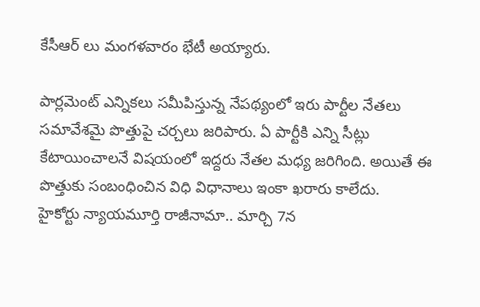కేసీఆర్ లు మంగళవారం భేటీ అయ్యారు.

పార్లమెంట్ ఎన్నికలు సమీపిస్తున్న నేపథ్యంలో ఇరు పార్టీల నేతలు సమావేశమై పొత్తుపై చర్చలు జరిపారు. ఏ పార్టీకి ఎన్ని సీట్లు కేటాయించాలనే విషయంలో ఇద్దరు నేతల మధ్య జరిగింది. అయితే ఈ పొత్తుకు సంబంధించిన విధి విధానాలు ఇంకా ఖరారు కాలేదు.
హైకోర్టు న్యాయమూర్తి రాజీనామా.. మార్చి 7న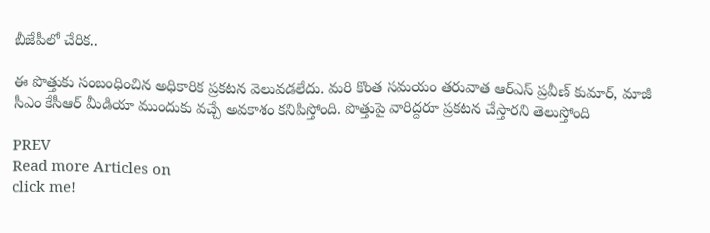బీజేపీలో చేరిక..

ఈ పొత్తుకు సంబంధించిన అధికారిక ప్రకటన వెలువడలేదు. మరి కొంత సమయం తరువాత ఆర్ఎస్ ప్రవీణ్ కుమార్, మాజీ సీఎం కేసీఆర్ మీడియా ముందుకు వచ్చే అవకాశం కనిపిస్తోంది. పొత్తుపై వారిద్దరూ ప్రకటన చేస్తారని తెలుస్తోంది

PREV
Read more Articles on
click me!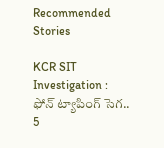Recommended Stories

KCR SIT Investigation : ఫోన్ ట్యాపింగ్ సెగ.. 5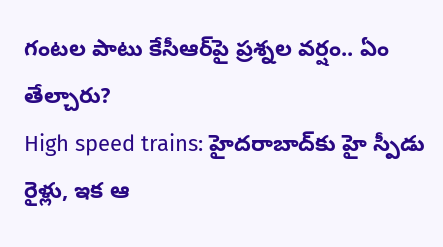గంటల పాటు కేసీఆర్‌పై ప్రశ్నల వర్షం.. ఏం తేల్చారు?
High speed trains: హైదరాబాద్‌కు హై స్పీడు రైళ్లు, ఇక ఆ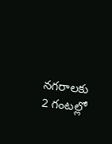నగరాలకు 2 గంటల్లో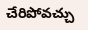చేరిపోవచ్చు